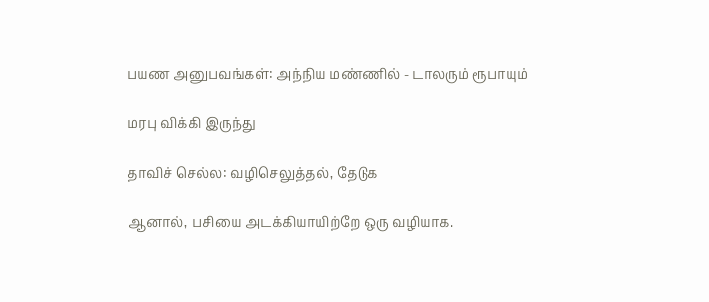பயண அனுபவங்கள்: அந்நிய மண்ணில் - டாலரும் ரூபாயும்

மரபு விக்கி இருந்து

தாவிச் செல்ல: வழிசெலுத்தல், தேடுக

ஆனால், பசியை அடக்கியாயிற்றே ஒரு வழியாக.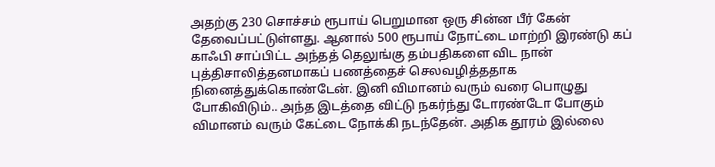அதற்கு 230 சொச்சம் ரூபாய் பெறுமான ஒரு சின்ன பீர் கேன் தேவைப்பட்டுள்ளது. ஆனால் 500 ரூபாய் நோட்டை மாற்றி இரண்டு கப் காஃபி சாப்பிட்ட அந்தத் தெலுங்கு தம்பதிகளை விட நான் புத்திசாலித்தனமாகப் பணத்தைச் செலவழித்ததாக நினைத்துக்கொண்டேன். இனி விமானம் வரும் வரை பொழுது போகிவிடும்.. அந்த இடத்தை விட்டு நகர்ந்து டோரண்டோ போகும் விமானம் வரும் கேட்டை நோக்கி நடந்தேன். அதிக தூரம் இல்லை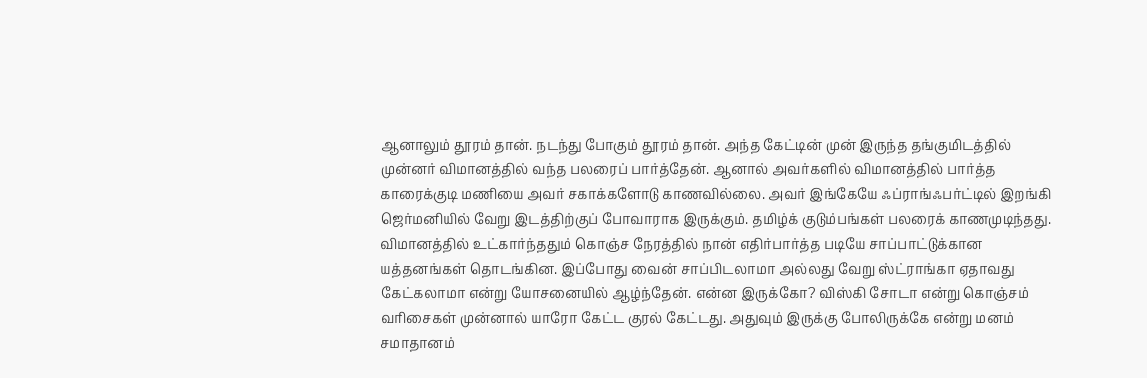ஆனாலும் தூரம் தான். நடந்து போகும் தூரம் தான். அந்த கேட்டின் முன் இருந்த தங்குமிடத்தில் முன்னர் விமானத்தில் வந்த பலரைப் பார்த்தேன். ஆனால் அவர்களில் விமானத்தில் பார்த்த காரைக்குடி மணியை அவர் சகாக்களோடு காணவில்லை. அவர் இங்கேயே ஃப்ராங்ஃபர்ட்டில் இறங்கி ஜெர்மனியில் வேறு இடத்திற்குப் போவாராக இருக்கும். தமிழ்க் குடும்பங்கள் பலரைக் காணமுடிந்தது. விமானத்தில் உட்கார்ந்ததும் கொஞ்ச நேரத்தில் நான் எதிர்பார்த்த படியே சாப்பாட்டுக்கான யத்தனங்கள் தொடங்கின. இப்போது வைன் சாப்பிடலாமா அல்லது வேறு ஸ்ட்ராங்கா ஏதாவது கேட்கலாமா என்று யோசனையில் ஆழ்ந்தேன். என்ன இருக்கோ? விஸ்கி சோடா என்று கொஞ்சம் வரிசைகள் முன்னால் யாரோ கேட்ட குரல் கேட்டது. அதுவும் இருக்கு போலிருக்கே என்று மனம் சமாதானம்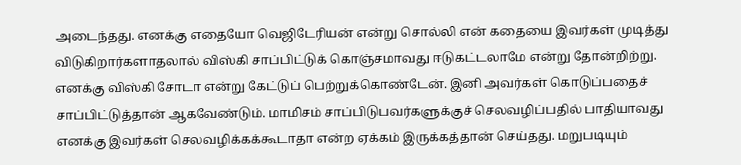அடைந்தது. எனக்கு எதையோ வெஜிடேரியன் என்று சொல்லி என் கதையை இவர்கள் முடித்து விடுகிறார்களாதலால் விஸ்கி சாப்பிட்டுக் கொஞ்சமாவது ஈடுகட்டலாமே என்று தோன்றிற்று. எனக்கு விஸ்கி சோடா என்று கேட்டுப் பெற்றுக்கொண்டேன். இனி அவர்கள் கொடுப்பதைச் சாப்பிட்டுத்தான் ஆகவேண்டும். மாமிசம் சாப்பிடுபவர்களுக்குச் செலவழிப்பதில் பாதியாவது எனக்கு இவர்கள் செலவழிக்கக்கூடாதா என்ற ஏக்கம் இருக்கத்தான் செய்தது. மறுபடியும்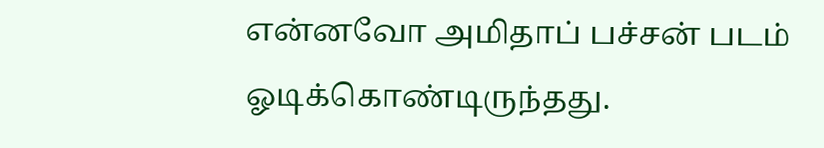என்னவோ அமிதாப் பச்சன் படம் ஓடிக்கொண்டிருந்தது.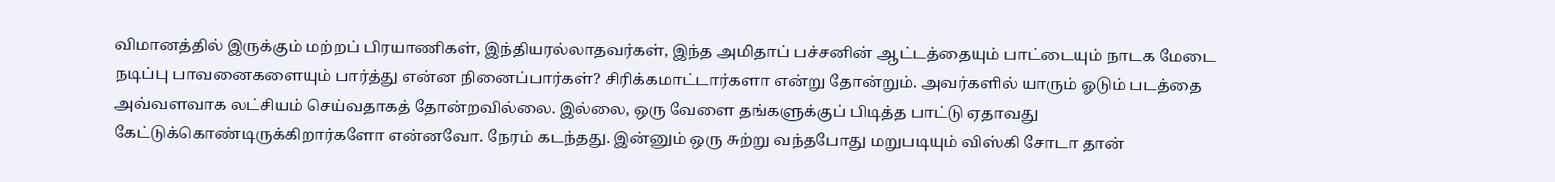விமானத்தில் இருக்கும் மற்றப் பிரயாணிகள், இந்தியரல்லாதவர்கள், இந்த அமிதாப் பச்சனின் ஆட்டத்தையும் பாட்டையும் நாடக மேடை நடிப்பு பாவனைகளையும் பார்த்து என்ன நினைப்பார்கள்? சிரிக்கமாட்டார்களா என்று தோன்றும். அவர்களில் யாரும் ஓடும் படத்தை அவ்வளவாக லட்சியம் செய்வதாகத் தோன்றவில்லை. இல்லை, ஒரு வேளை தங்களுக்குப் பிடித்த பாட்டு ஏதாவது கேட்டுக்கொண்டிருக்கிறார்களோ என்னவோ. நேரம் கடந்தது. இன்னும் ஒரு சுற்று வந்தபோது மறுபடியும் விஸ்கி சோடா தான்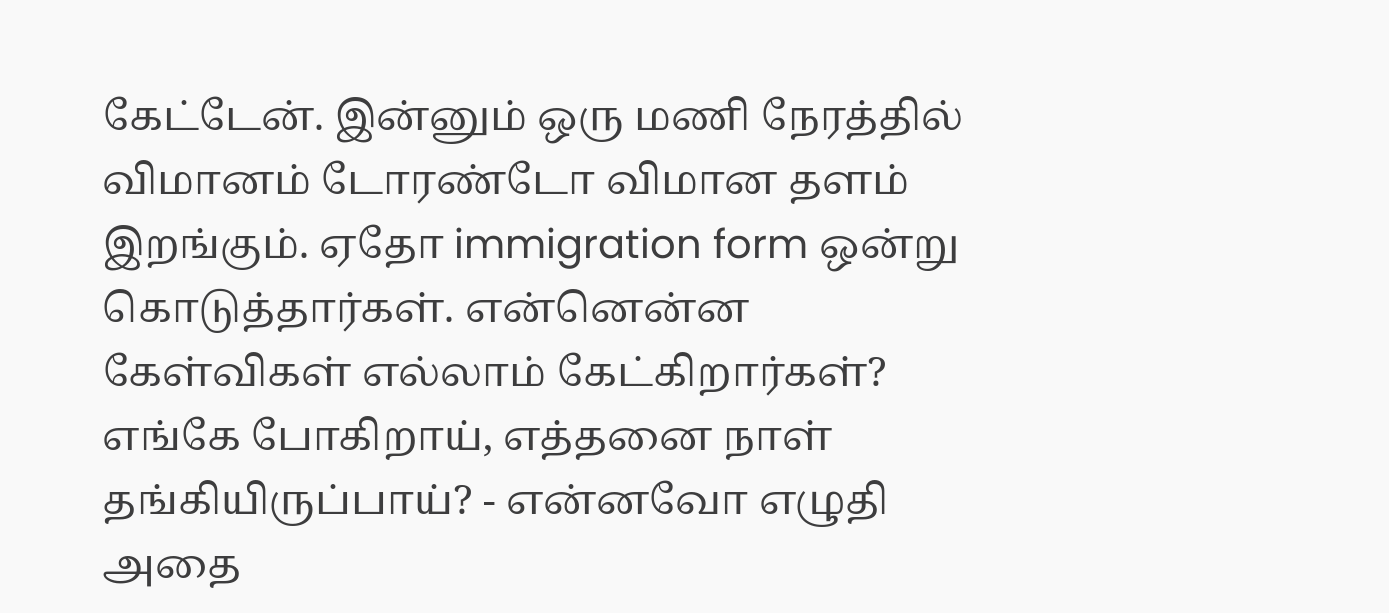கேட்டேன். இன்னும் ஒரு மணி நேரத்தில் விமானம் டோரண்டோ விமான தளம் இறங்கும். ஏதோ immigration form ஒன்று கொடுத்தார்கள். என்னென்ன கேள்விகள் எல்லாம் கேட்கிறார்கள்? எங்கே போகிறாய், எத்தனை நாள் தங்கியிருப்பாய்? - என்னவோ எழுதி அதை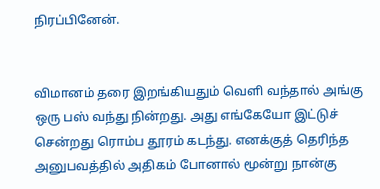நிரப்பினேன்.


விமானம் தரை இறங்கியதும் வெளி வந்தால் அங்கு ஒரு பஸ் வந்து நின்றது. அது எங்கேயோ இட்டுச் சென்றது ரொம்ப தூரம் கடந்து. எனக்குத் தெரிந்த அனுபவத்தில் அதிகம் போனால் மூன்று நான்கு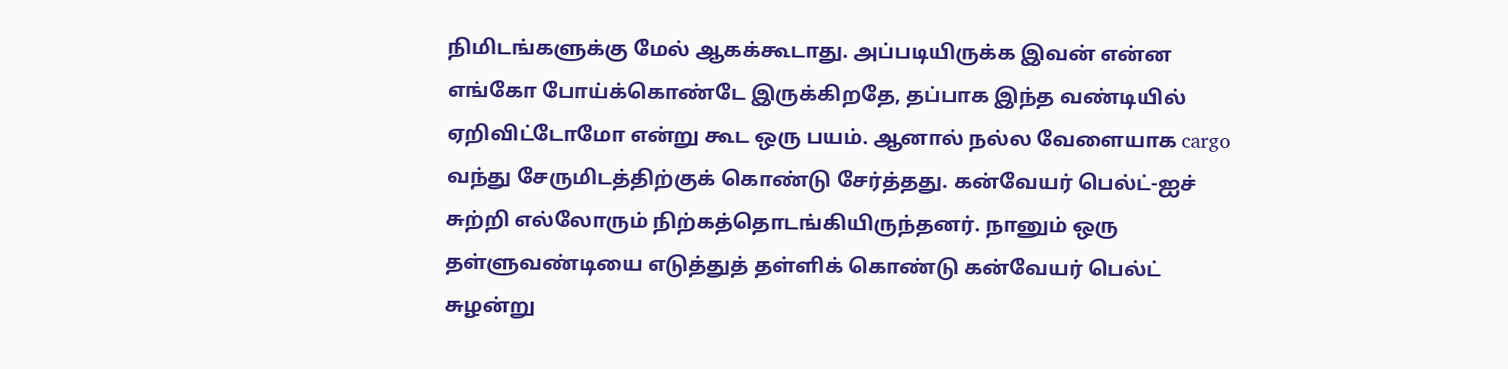நிமிடங்களுக்கு மேல் ஆகக்கூடாது. அப்படியிருக்க இவன் என்ன எங்கோ போய்க்கொண்டே இருக்கிறதே, தப்பாக இந்த வண்டியில் ஏறிவிட்டோமோ என்று கூட ஒரு பயம். ஆனால் நல்ல வேளையாக cargo வந்து சேருமிடத்திற்குக் கொண்டு சேர்த்தது. கன்வேயர் பெல்ட்-ஐச் சுற்றி எல்லோரும் நிற்கத்தொடங்கியிருந்தனர். நானும் ஒரு தள்ளுவண்டியை எடுத்துத் தள்ளிக் கொண்டு கன்வேயர் பெல்ட் சுழன்று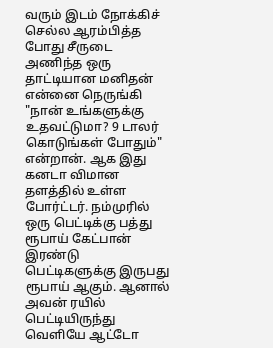வரும் இடம் நோக்கிச் செல்ல ஆரம்பித்த போது சீருடை அணிந்த ஒரு தாட்டியான மனிதன் என்னை நெருங்கி "நான் உங்களுக்கு உதவட்டுமா? 9 டாலர் கொடுங்கள் போதும்" என்றான். ஆக இது கனடா விமான தளத்தில் உள்ள போர்ட்டர். நம்முரில் ஒரு பெட்டிக்கு பத்து ரூபாய் கேட்பான் இரண்டு பெட்டிகளுக்கு இருபது ரூபாய் ஆகும். ஆனால் அவன் ரயில் பெட்டியிருந்து வெளியே ஆட்டோ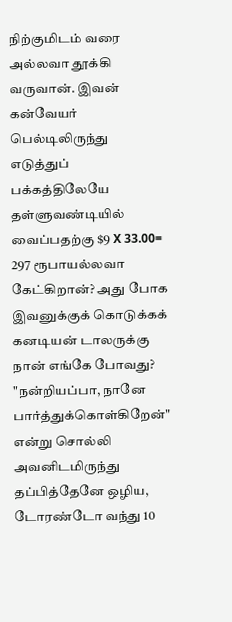நிற்குமிடம் வரை அல்லவா தூக்கி வருவான். இவன் கன்வேயர் பெல்டிலிருந்து எடுத்துப் பக்கத்திலேயே தள்ளுவண்டியில் வைப்பதற்கு $9 X 33.00= 297 ரூபாயல்லவா கேட்கிறான்? அது போக இவனுக்குக் கொடுக்கக் கனடியன் டாலருக்கு நான் எங்கே போவது? "நன்றியப்பா, நானே பார்த்துக்கொள்கிறேன்" என்று சொல்லி அவனிடமிருந்து தப்பித்தேனே ஒழிய, டோரண்டோ வந்து 10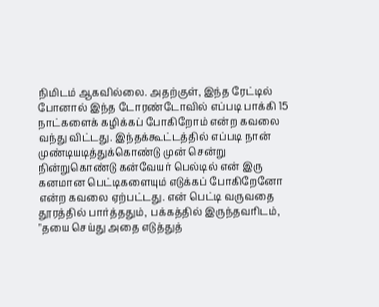நிமிடம் ஆகவில்லை. அதற்குள், இந்த ரேட்டில் போனால் இந்த டோரண்டோவில் எப்படி பாக்கி 15 நாட்களைக் கழிக்கப் போகிறோம் என்ற கவலை வந்து விட்டது. இந்தக்கூட்டத்தில் எப்படி நான் முண்டியடித்துக்கொண்டு முன் சென்று நின்றுகொண்டு கன்வேயர் பெல்டில் என் இரு கனமான பெட்டிகளையும் எடுக்கப் போகிறேனோ என்ற கவலை ஏற்பட்டது. என் பெட்டி வருவதை தூரத்தில் பார்த்ததும், பக்கத்தில் இருந்தவரிடம், "தயை செய்து அதை எடுத்துத்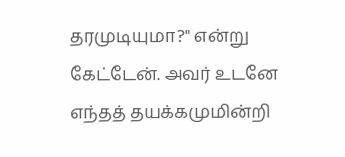தரமுடியுமா?" என்று கேட்டேன். அவர் உடனே எந்தத் தயக்கமுமின்றி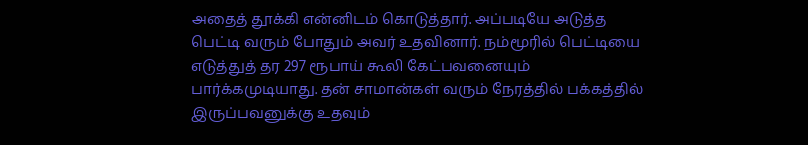அதைத் தூக்கி என்னிடம் கொடுத்தார். அப்படியே அடுத்த பெட்டி வரும் போதும் அவர் உதவினார். நம்மூரில் பெட்டியை எடுத்துத் தர 297 ரூபாய் கூலி கேட்பவனையும் பார்க்கமுடியாது. தன் சாமான்கள் வரும் நேரத்தில் பக்கத்தில் இருப்பவனுக்கு உதவும்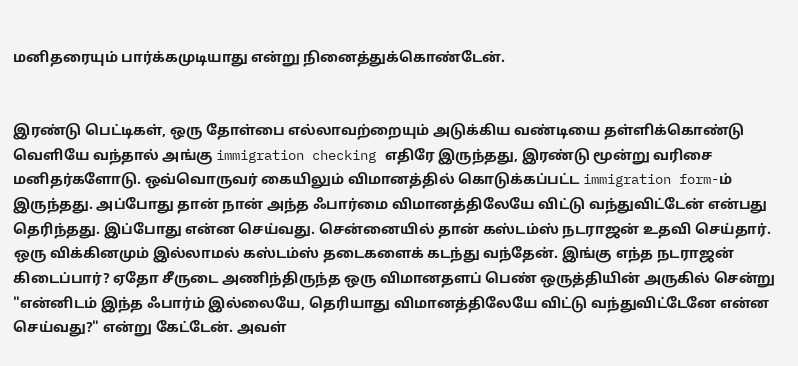மனிதரையும் பார்க்கமுடியாது என்று நினைத்துக்கொண்டேன்.


இரண்டு பெட்டிகள், ஒரு தோள்பை எல்லாவற்றையும் அடுக்கிய வண்டியை தள்ளிக்கொண்டு வெளியே வந்தால் அங்கு immigration checking எதிரே இருந்தது, இரண்டு மூன்று வரிசை மனிதர்களோடு. ஒவ்வொருவர் கையிலும் விமானத்தில் கொடுக்கப்பட்ட immigration form-ம் இருந்தது. அப்போது தான் நான் அந்த ஃபார்மை விமானத்திலேயே விட்டு வந்துவிட்டேன் என்பது தெரிந்தது. இப்போது என்ன செய்வது. சென்னையில் தான் கஸ்டம்ஸ் நடராஜன் உதவி செய்தார். ஒரு விக்கினமும் இல்லாமல் கஸ்டம்ஸ் தடைகளைக் கடந்து வந்தேன். இங்கு எந்த நடராஜன் கிடைப்பார்? ஏதோ சீருடை அணிந்திருந்த ஒரு விமானதளப் பெண் ஒருத்தியின் அருகில் சென்று "என்னிடம் இந்த ஃபார்ம் இல்லையே, தெரியாது விமானத்திலேயே விட்டு வந்துவிட்டேனே என்ன செய்வது?" என்று கேட்டேன். அவள்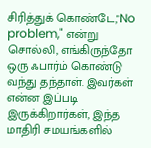சிரித்துக் கொண்டே,"No problem," என்று சொல்லி, எங்கிருந்தோ ஒரு ஃபார்ம் கொண்டு வந்து தந்தாள். இவர்கள் என்ன இப்படி இருக்கிறார்கள், இந்த மாதிரி சமயங்களில்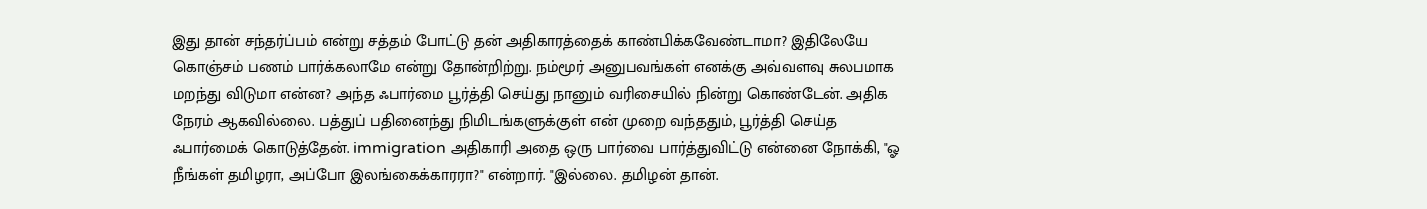இது தான் சந்தர்ப்பம் என்று சத்தம் போட்டு தன் அதிகாரத்தைக் காண்பிக்கவேண்டாமா? இதிலேயே கொஞ்சம் பணம் பார்க்கலாமே என்று தோன்றிற்று. நம்மூர் அனுபவங்கள் எனக்கு அவ்வளவு சுலபமாக மறந்து விடுமா என்ன? அந்த ஃபார்மை பூர்த்தி செய்து நானும் வரிசையில் நின்று கொண்டேன். அதிக நேரம் ஆகவில்லை. பத்துப் பதினைந்து நிமிடங்களுக்குள் என் முறை வந்ததும், பூர்த்தி செய்த ஃபார்மைக் கொடுத்தேன். immigration அதிகாரி அதை ஒரு பார்வை பார்த்துவிட்டு என்னை நோக்கி, "ஓ நீங்கள் தமிழரா, அப்போ இலங்கைக்காரரா?" என்றார். "இல்லை. தமிழன் தான்.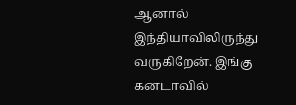ஆனால் இந்தியாவிலிருந்து வருகிறேன். இங்கு கனடாவில்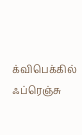க்விபெக்கில் ஃப்ரெஞ்சு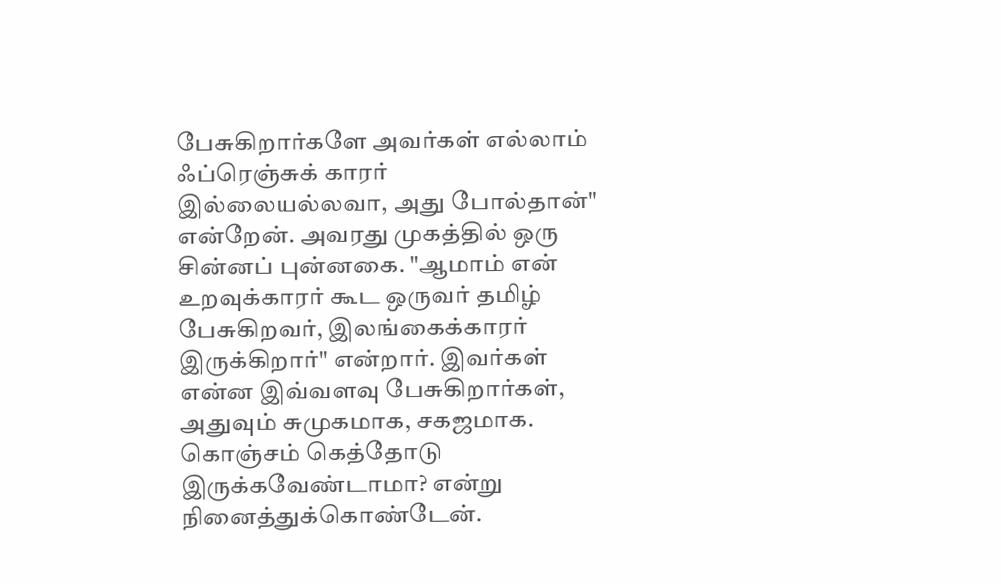பேசுகிறார்களே அவர்கள் எல்லாம் ஃப்ரெஞ்சுக் காரர் இல்லையல்லவா, அது போல்தான்" என்றேன். அவரது முகத்தில் ஒரு சின்னப் புன்னகை. "ஆமாம் என் உறவுக்காரர் கூட ஒருவர் தமிழ் பேசுகிறவர், இலங்கைக்காரர் இருக்கிறார்" என்றார். இவர்கள் என்ன இவ்வளவு பேசுகிறார்கள், அதுவும் சுமுகமாக, சகஜமாக. கொஞ்சம் கெத்தோடு இருக்கவேண்டாமா? என்று நினைத்துக்கொண்டேன்.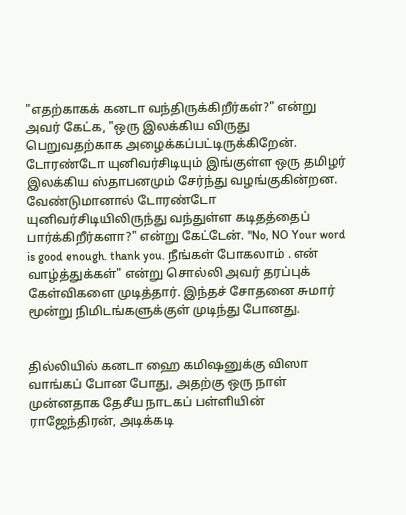"எதற்காகக் கனடா வந்திருக்கிறீர்கள்?" என்று அவர் கேட்க, "ஒரு இலக்கிய விருது பெறுவதற்காக அழைக்கப்பட்டிருக்கிறேன். டோரண்டோ யுனிவர்சிடியும் இங்குள்ள ஒரு தமிழர் இலக்கிய ஸ்தாபனமும் சேர்ந்து வழங்குகின்றன. வேண்டுமானால் டோரண்டோ யுனிவர்சிடியிலிருந்து வந்துள்ள கடிதத்தைப் பார்க்கிறீர்களா?" என்று கேட்டேன். "No, NO Your word is good enough. thank you. நீங்கள் போகலாம் . என் வாழ்த்துக்கள்" என்று சொல்லி அவர் தரப்புக் கேள்விகளை முடித்தார். இந்தச் சோதனை சுமார் மூன்று நிமிடங்களுக்குள் முடிந்து போனது.


தில்லியில் கனடா ஹை கமிஷனுக்கு விஸா வாங்கப் போன போது, அதற்கு ஒரு நாள் முன்னதாக தேசீய நாடகப் பள்ளியின் ராஜேந்திரன், அடிக்கடி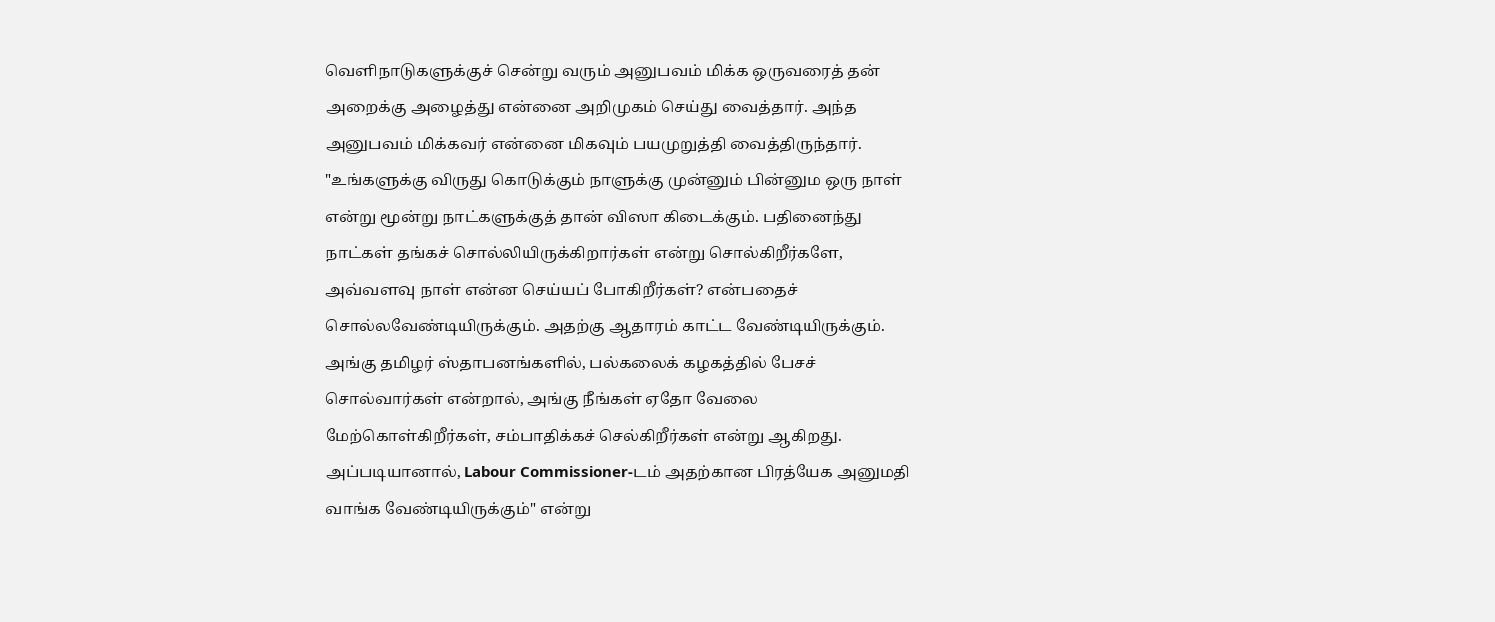வெளிநாடுகளுக்குச் சென்று வரும் அனுபவம் மிக்க ஒருவரைத் தன் அறைக்கு அழைத்து என்னை அறிமுகம் செய்து வைத்தார். அந்த அனுபவம் மிக்கவர் என்னை மிகவும் பயமுறுத்தி வைத்திருந்தார். "உங்களுக்கு விருது கொடுக்கும் நாளுக்கு முன்னும் பின்னும ஒரு நாள் என்று மூன்று நாட்களுக்குத் தான் விஸா கிடைக்கும். பதினைந்து நாட்கள் தங்கச் சொல்லியிருக்கிறார்கள் என்று சொல்கிறீர்களே, அவ்வளவு நாள் என்ன செய்யப் போகிறீர்கள்? என்பதைச் சொல்லவேண்டியிருக்கும். அதற்கு ஆதாரம் காட்ட வேண்டியிருக்கும். அங்கு தமிழர் ஸ்தாபனங்களில், பல்கலைக் கழகத்தில் பேசச் சொல்வார்கள் என்றால், அங்கு நீங்கள் ஏதோ வேலை மேற்கொள்கிறீர்கள், சம்பாதிக்கச் செல்கிறீர்கள் என்று ஆகிறது. அப்படியானால், Labour Commissioner-டம் அதற்கான பிரத்யேக அனுமதி வாங்க வேண்டியிருக்கும்" என்று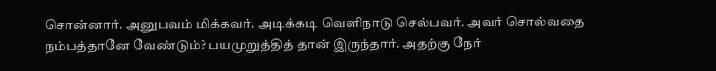சொன்னார். அனுபவம் மிக்கவர். அடிக்கடி வெளிநாடு செல்பவர். அவர் சொல்வதை நம்பத்தானே வேண்டும்? பயமுறுத்தித் தான் இருந்தார். அதற்கு நேர்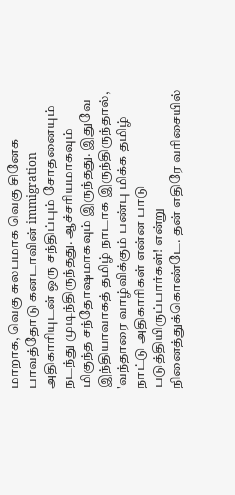மாறாக, வெகு சுலபமாக வெகு சினேக பாவத்தோடு கனடாவின் immigration அதிகாரியுடன் ஒரு சந்திப்பும் சோதனையும் நடந்து முடிந்திருந்தது. ஆச்சரியமாகவும் மிகுந்த சந்தோஷமாகவும் இருந்தது. இதுவே இந்தியாவாகத் தமிழ் நாடாக இருந்திருந்தால், 'வந்தாரை வாழ்விக்கும் பண்பு மிக்க தமிழ் நாட்டு அதிகாரிகள் என்ன பாடு படுத்தியிருப்பார்கள்! என்று நினைத்துக்கொண்டே. தன் எதிரே வரிசையில்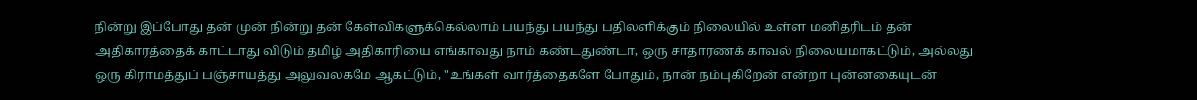நின்று இப்போது தன் முன் நின்று தன் கேள்விகளுக்கெல்லாம் பயந்து பயந்து பதிலளிக்கும் நிலையில் உள்ள மனிதரிடம் தன் அதிகாரத்தைக் காட்டாது விடும் தமிழ் அதிகாரியை எங்காவது நாம் கண்டதுண்டா, ஒரு சாதாரணக் காவல் நிலையமாகட்டும், அல்லது ஒரு கிராமத்துப் பஞ்சாயத்து அலுவலகமே ஆகட்டும், "உங்கள் வார்த்தைகளே போதும், நான் நம்புகிறேன் என்றா புன்னகையுடன்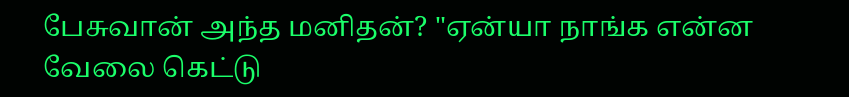பேசுவான் அந்த மனிதன்? "ஏன்யா நாங்க என்ன வேலை கெட்டு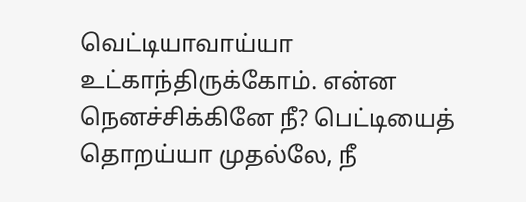வெட்டியாவாய்யா உட்காந்திருக்கோம். என்ன நெனச்சிக்கினே நீ? பெட்டியைத் தொறய்யா முதல்லே, நீ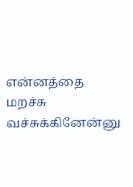என்னத்தை மறச்சு வச்சுக்கினேன்னு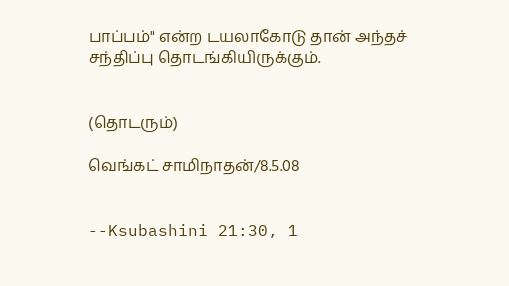பாப்பம்" என்ற டயலாகோடு தான் அந்தச் சந்திப்பு தொடங்கியிருக்கும்.


(தொடரும்)

வெங்கட் சாமிநாதன்/8.5.08


--Ksubashini 21:30, 1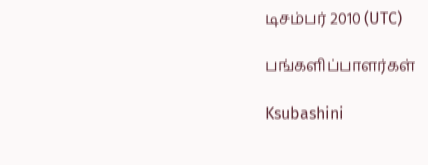டிசம்பர் 2010 (UTC)

பங்களிப்பாளர்கள்

Ksubashini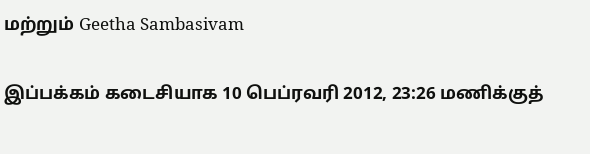மற்றும் Geetha Sambasivam

இப்பக்கம் கடைசியாக 10 பெப்ரவரி 2012, 23:26 மணிக்குத்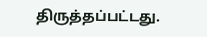திருத்தப்பட்டது.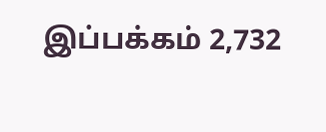இப்பக்கம் 2,732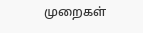முறைகள்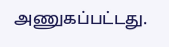அணுகப்பட்டது.